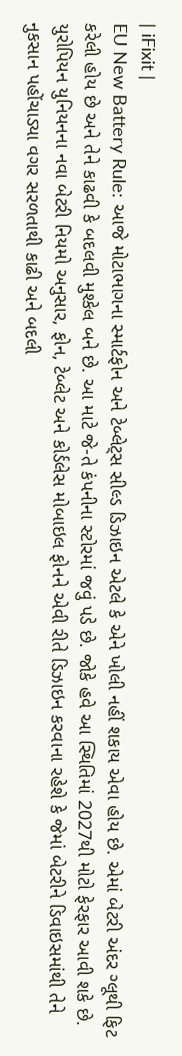| iFixit |
EU New Battery Rule: આજે મોટાભાગના સ્માર્ટફોન અને ટેબ્લેટ્સ સીલ્ડ ડિઝાઇન એટલે કે એને ખોલી નહીં શકાય એવા હોય છે. એમાં બેટરી અંદર ગ્લૂથી ફિટ કરેલી હોય છે અને તેને કાઢવી કે બદલવી મુશ્કેલ બને છે. આ માટે જે-તે કંપનીના સ્ટોરમાં જવું પડે છે. જોકે હવે આ સ્થિતિમાં 2027થી મોટો ફેરફાર આવી શકે છે. યુરોપિયન યુનિયનના નવા બેટરી નિયમો અનુસાર, ફોન, ટેબ્લેટ અને કોર્ડલેસ મોબાઇલ ફોનને એવી રીતે ડિઝાઇન કરવાના રહેશે કે જેમાં બેટરીને ડિવાઇસમાંથી તેને નુકસાન પહોંચાડ્યા વગર સરળતાથી કાઢી અને બદલી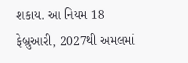શકાય. આ નિયમ 18 ફેબ્રુઆરી, 2027થી અમલમાં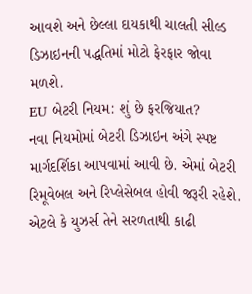આવશે અને છેલ્લા દાયકાથી ચાલતી સીલ્ડ ડિઝાઇનની પદ્ધતિમાં મોટો ફેરફાર જોવા મળશે.
EU બેટરી નિયમ: શું છે ફરજિયાત?
નવા નિયમોમાં બેટરી ડિઝાઇન અંગે સ્પષ્ટ માર્ગદર્શિકા આપવામાં આવી છે. એમાં બેટરી રિમૂવેબલ અને રિપ્લેસેબલ હોવી જરૂરી રહેશે. એટલે કે યુઝર્સ તેને સરળતાથી કાઢી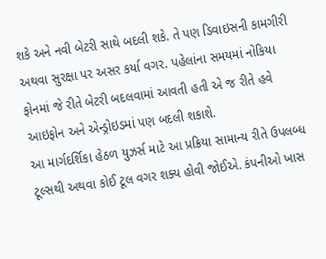શકે અને નવી બેટરી સાથે બદલી શકે. તે પણ ડિવાઇસની કામગીરી અથવા સુરક્ષા પર અસર કર્યા વગર. પહેલાંના સમયમાં નોકિયા ફોનમાં જે રીતે બેટરી બદલવામાં આવતી હતી એ જ રીતે હવે આઇફોન અને એન્ડ્રોઇડમાં પણ બદલી શકાશે.
આ માર્ગદર્શિકા હેઠળ યુઝર્સ માટે આ પ્રક્રિયા સામાન્ય રીતે ઉપલબ્ધ ટૂલ્સથી અથવા કોઈ ટૂલ વગર શક્ય હોવી જોઈએ. કંપનીઓ ખાસ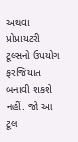અથવા પ્રોપ્રાયટરી ટૂલ્સનો ઉપયોગ ફરજિયાત બનાવી શકશે નહીં. જો આ ટૂલ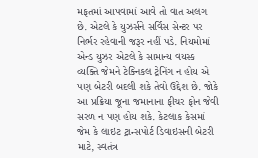મફતમાં આપવામાં આવે તો વાત અલગ છે. એટલે કે યુઝર્સને સર્વિસ સેન્ટર પર નિર્ભર રહેવાની જરૂર નહીં પડે. નિયમોમાં એન્ડ યુઝર એટલે કે સામાન્ય વયસ્ક વ્યક્તિ જેમને ટેક્નિકલ ટ્રેનિંગ ન હોય એ પણ બેટરી બદલી શકે તેવો ઉદ્દેશ છે. જોકે આ પ્રક્રિયા જૂના જમાનાના ફીચર ફોન જેવી સરળ ન પણ હોય શકે. કેટલાક કેસમાં જેમ કે લાઇટ ટ્રાન્સપોર્ટ ડિવાઇસની બેટરી માટે, સ્વતંત્ર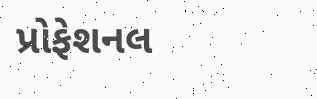પ્રોફેશનલ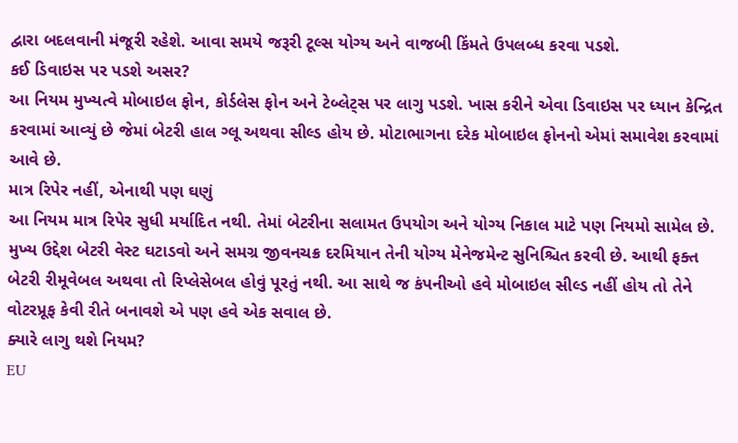દ્વારા બદલવાની મંજૂરી રહેશે. આવા સમયે જરૂરી ટૂલ્સ યોગ્ય અને વાજબી કિંમતે ઉપલબ્ધ કરવા પડશે.
કઈ ડિવાઇસ પર પડશે અસર?
આ નિયમ મુખ્યત્વે મોબાઇલ ફોન, કોર્ડલેસ ફોન અને ટેબ્લેટ્સ પર લાગુ પડશે. ખાસ કરીને એવા ડિવાઇસ પર ધ્યાન કેન્દ્રિત કરવામાં આવ્યું છે જેમાં બેટરી હાલ ગ્લૂ અથવા સીલ્ડ હોય છે. મોટાભાગના દરેક મોબાઇલ ફોનનો એમાં સમાવેશ કરવામાં આવે છે.
માત્ર રિપેર નહીં, એનાથી પણ ઘણું
આ નિયમ માત્ર રિપેર સુધી મર્યાદિત નથી. તેમાં બેટરીના સલામત ઉપયોગ અને યોગ્ય નિકાલ માટે પણ નિયમો સામેલ છે. મુખ્ય ઉદ્દેશ બેટરી વેસ્ટ ઘટાડવો અને સમગ્ર જીવનચક્ર દરમિયાન તેની યોગ્ય મેનેજમેન્ટ સુનિશ્ચિત કરવી છે. આથી ફક્ત બેટરી રીમૂવેબલ અથવા તો રિપ્લેસેબલ હોવું પૂરતું નથી. આ સાથે જ કંપનીઓ હવે મોબાઇલ સીલ્ડ નહીં હોય તો તેને વોટરપ્રૂફ કેવી રીતે બનાવશે એ પણ હવે એક સવાલ છે.
ક્યારે લાગુ થશે નિયમ?
EU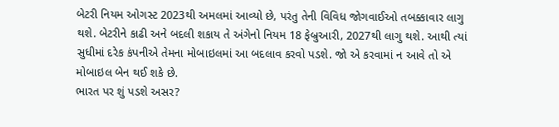બેટરી નિયમ ઓગસ્ટ 2023થી અમલમાં આવ્યો છે, પરંતુ તેની વિવિધ જોગવાઈઓ તબક્કાવાર લાગુ થશે. બેટરીને કાઢી અને બદલી શકાય તે અંગેનો નિયમ 18 ફેબ્રુઆરી, 2027થી લાગુ થશે. આથી ત્યાં સુધીમાં દરેક કંપનીએ તેમના મોબાઇલમાં આ બદલાવ કરવો પડશે. જો એ કરવામાં ન આવે તો એ મોબાઇલ બેન થઈ શકે છે.
ભારત પર શું પડશે અસર?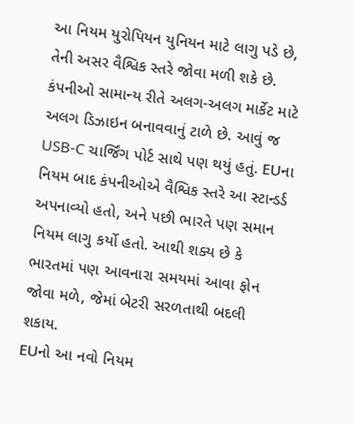આ નિયમ યુરોપિયન યુનિયન માટે લાગુ પડે છે, તેની અસર વૈશ્વિક સ્તરે જોવા મળી શકે છે. કંપનીઓ સામાન્ય રીતે અલગ-અલગ માર્કેટ માટે અલગ ડિઝાઇન બનાવવાનું ટાળે છે. આવું જ USB-C ચાર્જિંગ પોર્ટ સાથે પણ થયું હતું. EUના નિયમ બાદ કંપનીઓએ વૈશ્વિક સ્તરે આ સ્ટાન્ડર્ડ અપનાવ્યો હતો, અને પછી ભારતે પણ સમાન નિયમ લાગુ કર્યો હતો. આથી શક્ય છે કે ભારતમાં પણ આવનારા સમયમાં આવા ફોન જોવા મળે, જેમાં બેટરી સરળતાથી બદલી શકાય.
EUનો આ નવો નિયમ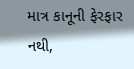માત્ર કાનૂની ફેરફાર નથી,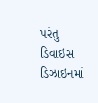પરંતુ ડિવાઇસ ડિઝાઇનમાં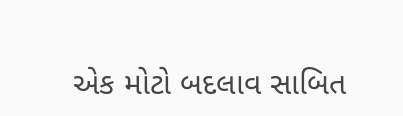એક મોટો બદલાવ સાબિત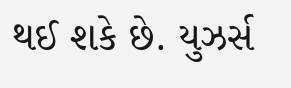થઈ શકે છે. યુઝર્સ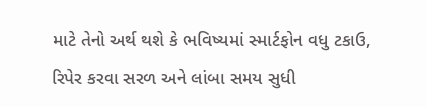માટે તેનો અર્થ થશે કે ભવિષ્યમાં સ્માર્ટફોન વધુ ટકાઉ, રિપેર કરવા સરળ અને લાંબા સમય સુધી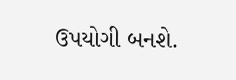ઉપયોગી બનશે.